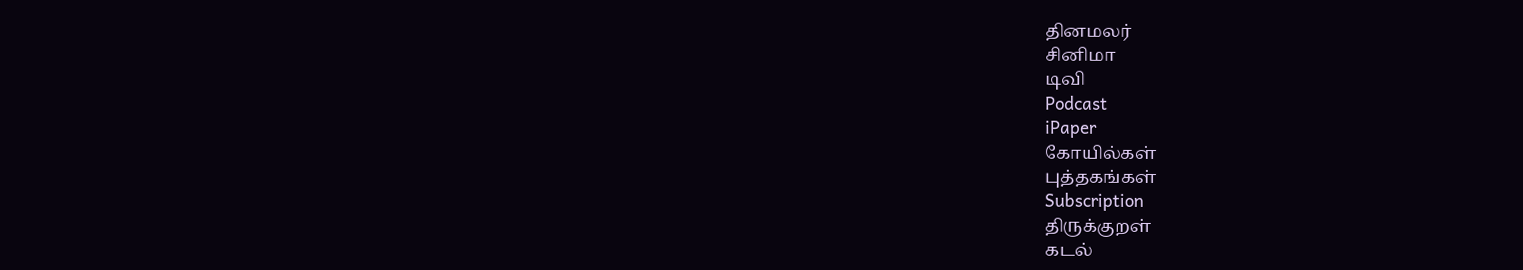தினமலர்
சினிமா
டிவி
Podcast
iPaper
கோயில்கள்
புத்தகங்கள்
Subscription
திருக்குறள்
கடல்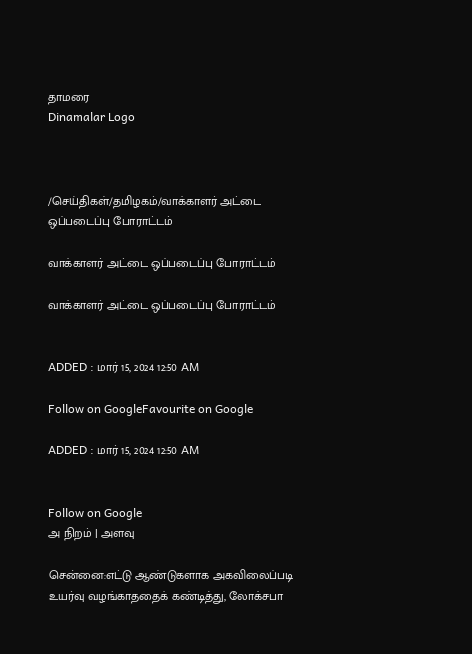தாமரை
Dinamalar Logo



/செய்திகள்/தமிழகம்/வாக்காளர் அட்டை ஒப்படைப்பு போராட்டம்

வாக்காளர் அட்டை ஒப்படைப்பு போராட்டம்

வாக்காளர் அட்டை ஒப்படைப்பு போராட்டம்


ADDED : மார் 15, 2024 12:50 AM

Follow on GoogleFavourite on Google

ADDED : மார் 15, 2024 12:50 AM


Follow on Google
அ நிறம் | அளவு

சென்னை:எட்டு ஆண்டுகளாக அகவிலைப்படி உயர்வு வழங்காததைக் கண்டித்து, லோக்சபா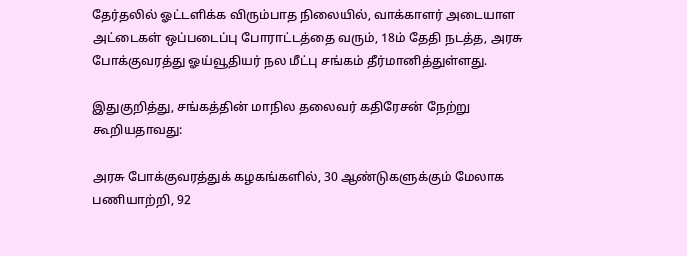தேர்தலில் ஓட்டளிக்க விரும்பாத நிலையில், வாக்காளர் அடையாள அட்டைகள் ஒப்படைப்பு போராட்டத்தை வரும், 18ம் தேதி நடத்த, அரசு போக்குவரத்து ஓய்வூதியர் நல மீட்பு சங்கம் தீர்மானித்துள்ளது.

இதுகுறித்து, சங்கத்தின் மாநில தலைவர் கதிரேசன் நேற்று கூறியதாவது:

அரசு போக்குவரத்துக் கழகங்களில், 30 ஆண்டுகளுக்கும் மேலாக பணியாற்றி, 92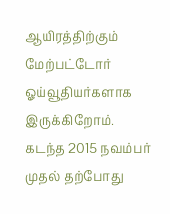ஆயிரத்திற்கும் மேற்பட்டோர் ஓய்வூதியர்களாக இருக்கிறோம். கடந்த 2015 நவம்பர் முதல் தற்போது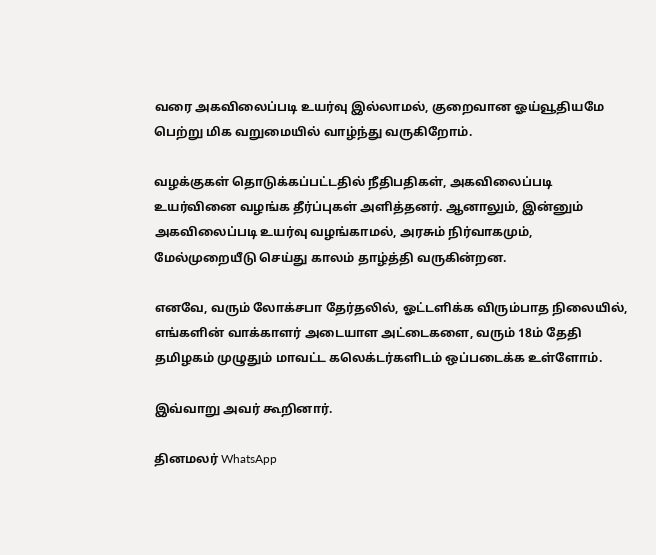வரை அகவிலைப்படி உயர்வு இல்லாமல், குறைவான ஓய்வூதியமே பெற்று மிக வறுமையில் வாழ்ந்து வருகிறோம்.

வழக்குகள் தொடுக்கப்பட்டதில் நீதிபதிகள், அகவிலைப்படி உயர்வினை வழங்க தீர்ப்புகள் அளித்தனர். ஆனாலும், இன்னும் அகவிலைப்படி உயர்வு வழங்காமல், அரசும் நிர்வாகமும், மேல்முறையீடு செய்து காலம் தாழ்த்தி வருகின்றன.

எனவே, வரும் லோக்சபா தேர்தலில், ஓட்டளிக்க விரும்பாத நிலையில், எங்களின் வாக்காளர் அடையாள அட்டைகளை, வரும் 18ம் தேதி தமிழகம் முழுதும் மாவட்ட கலெக்டர்களிடம் ஒப்படைக்க உள்ளோம்.

இவ்வாறு அவர் கூறினார்.

தினமலர் WhatsApp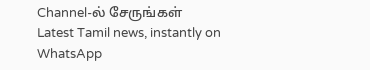Channel-ல் சேருங்கள்
Latest Tamil news, instantly on WhatsApp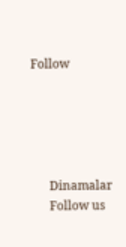Follow





      Dinamalar
      Follow us